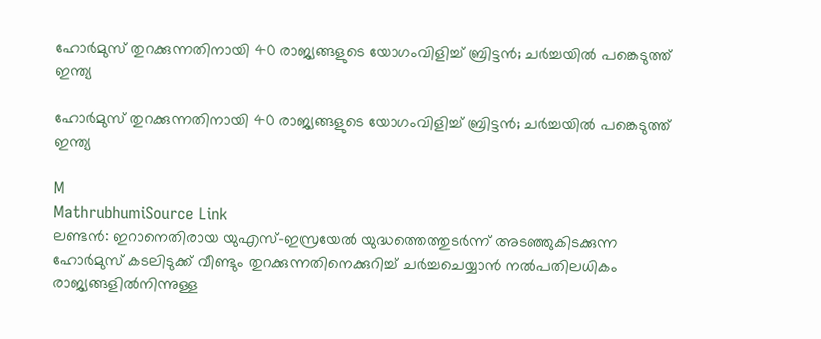ഹോർമുസ് തുറക്കുന്നതിനായി 40 രാജ്യങ്ങളുടെ യോഗംവിളിച്ച് ബ്രിട്ടൻ; ചർച്ചയിൽ പങ്കെടുത്ത് ഇന്ത്യ

ഹോർമുസ് തുറക്കുന്നതിനായി 40 രാജ്യങ്ങളുടെ യോഗംവിളിച്ച് ബ്രിട്ടൻ; ചർച്ചയിൽ പങ്കെടുത്ത് ഇന്ത്യ

M
MathrubhumiSource Link
ലണ്ടൻ: ഇറാനെതിരായ യുഎസ്-ഇസ്രയേൽ യുദ്ധത്തെത്തുടർന്ന് അടഞ്ഞുകിടക്കുന്ന ഹോർമുസ് കടലിടുക്ക് വീണ്ടും തുറക്കുന്നതിനെക്കുറിച്ച് ചർച്ചചെയ്യാൻ നൽപതിലധികം രാജ്യങ്ങളിൽനിന്നുള്ള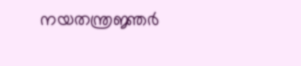നയതന്ത്രജ്ഞർ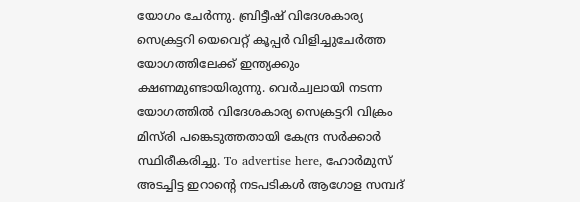യോഗം ചേർന്നു. ബ്രിട്ടീഷ് വിദേശകാര്യ സെക്രട്ടറി യെവെറ്റ് കൂപ്പർ വിളിച്ചുചേർത്ത യോഗത്തിലേക്ക് ഇന്ത്യക്കും ക്ഷണമുണ്ടായിരുന്നു. വെർച്വലായി നടന്ന യോഗത്തിൽ വിദേശകാര്യ സെക്രട്ടറി വിക്രം മിസ്‌രി പങ്കെടുത്തതായി കേന്ദ്ര സർക്കാർ സ്ഥിരീകരിച്ചു. To advertise here, ഹോർമുസ് അടച്ചിട്ട ഇറാന്റെ നടപടികൾ ആഗോള സമ്പദ്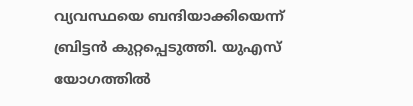വ്യവസ്ഥയെ ബന്ദിയാക്കിയെന്ന് ബ്രിട്ടൻ കുറ്റപ്പെടുത്തി. യുഎസ് യോഗത്തിൽ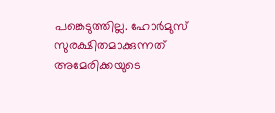പങ്കെടുത്തില്ല. ഹോർമുസ് സുരക്ഷിതമാക്കുന്നത് അമേരിക്കയുടെ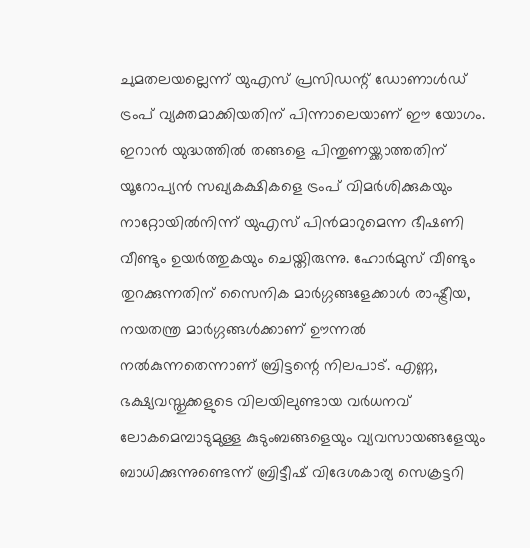ചുമതലയല്ലെന്ന് യുഎസ് പ്രസിഡന്റ് ഡോണാൾഡ് ട്രംപ് വ്യക്തമാക്കിയതിന് പിന്നാലെയാണ് ഈ യോഗം. ഇറാൻ യുദ്ധത്തിൽ തങ്ങളെ പിന്തുണയ്ക്കാത്തതിന് യൂറോപ്യൻ സഖ്യകക്ഷികളെ ട്രംപ് വിമർശിക്കുകയും നാറ്റോയിൽനിന്ന് യുഎസ് പിൻമാറുമെന്ന ഭീഷണി വീണ്ടും ഉയർത്തുകയും ചെയ്തിരുന്നു. ഹോർമുസ് വീണ്ടും തുറക്കുന്നതിന് സൈനിക മാർഗ്ഗങ്ങളേക്കാൾ രാഷ്ട്രീയ, നയതന്ത്ര മാർഗ്ഗങ്ങൾക്കാണ് ഊന്നൽ നൽകുന്നതെന്നാണ് ബ്രിട്ടന്റെ നിലപാട്. എണ്ണ, ഭക്ഷ്യവസ്തുക്കളുടെ വിലയിലുണ്ടായ വർധനവ് ലോകമെമ്പാടുമുള്ള കുടുംബങ്ങളെയും വ്യവസായങ്ങളേയും ബാധിക്കുന്നുണ്ടെന്ന് ബ്രിട്ടീഷ് വിദേശകാര്യ സെക്രട്ടറി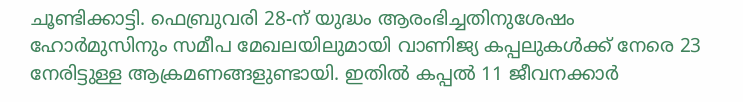ചൂണ്ടിക്കാട്ടി. ഫെബ്രുവരി 28-ന് യുദ്ധം ആരംഭിച്ചതിനുശേഷം ഹോർമുസിനും സമീപ മേഖലയിലുമായി വാണിജ്യ കപ്പലുകൾക്ക് നേരെ 23 നേരിട്ടുള്ള ആക്രമണങ്ങളുണ്ടായി. ഇതിൽ കപ്പൽ 11 ജീവനക്കാർ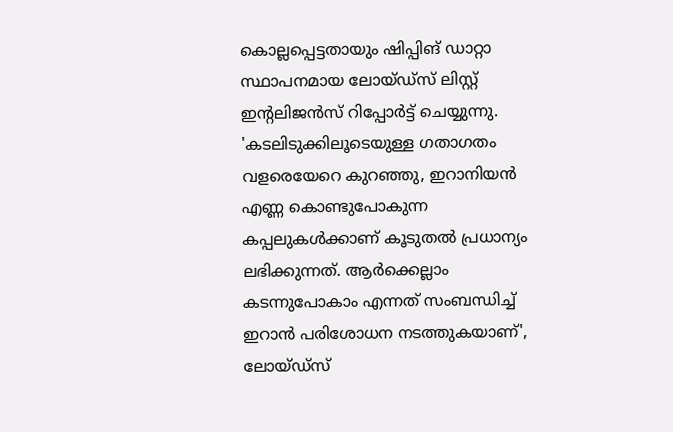കൊല്ലപ്പെട്ടതായും ഷിപ്പിങ് ഡാറ്റാ സ്ഥാപനമായ ലോയ്ഡ്‌സ് ലിസ്റ്റ് ഇന്റലിജൻസ് റിപ്പോർട്ട് ചെയ്യുന്നു. 'കടലിടുക്കിലൂടെയുള്ള ഗതാഗതം വളരെയേറെ കുറഞ്ഞു, ഇറാനിയൻ എണ്ണ കൊണ്ടുപോകുന്ന കപ്പലുകൾക്കാണ് കൂടുതൽ പ്രധാന്യം ലഭിക്കുന്നത്. ആർക്കെല്ലാം കടന്നുപോകാം എന്നത് സംബന്ധിച്ച് ഇറാൻ പരിശോധന നടത്തുകയാണ്', ലോയ്ഡ്‌സ്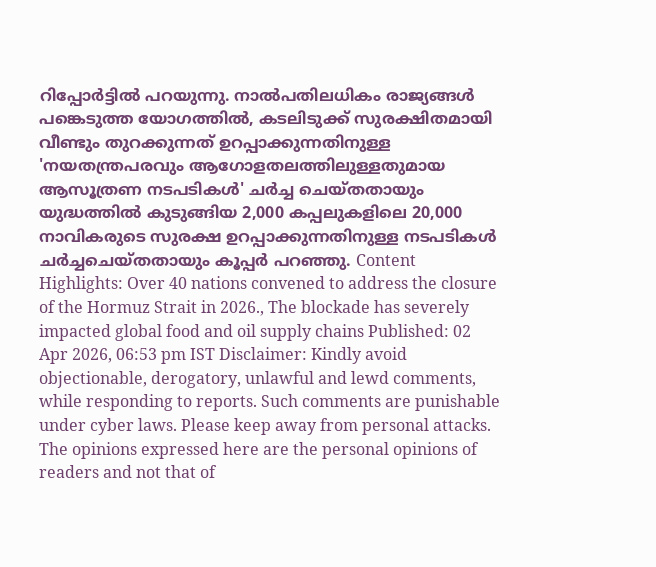റിപ്പോർട്ടിൽ പറയുന്നു. നാൽപതിലധികം രാജ്യങ്ങൾ പങ്കെടുത്ത യോഗത്തിൽ, കടലിടുക്ക് സുരക്ഷിതമായി വീണ്ടും തുറക്കുന്നത് ഉറപ്പാക്കുന്നതിനുള്ള 'നയതന്ത്രപരവും ആഗോളതലത്തിലുള്ളതുമായ ആസൂത്രണ നടപടികൾ' ചർച്ച ചെയ്തതായും യുദ്ധത്തിൽ കുടുങ്ങിയ 2,000 കപ്പലുകളിലെ 20,000 നാവികരുടെ സുരക്ഷ ഉറപ്പാക്കുന്നതിനുള്ള നടപടികൾ ചർച്ചചെയ്തതായും കൂപ്പർ പറഞ്ഞു. Content Highlights: Over 40 nations convened to address the closure of the Hormuz Strait in 2026., The blockade has severely impacted global food and oil supply chains Published: 02 Apr 2026, 06:53 pm IST Disclaimer: Kindly avoid objectionable, derogatory, unlawful and lewd comments, while responding to reports. Such comments are punishable under cyber laws. Please keep away from personal attacks. The opinions expressed here are the personal opinions of readers and not that of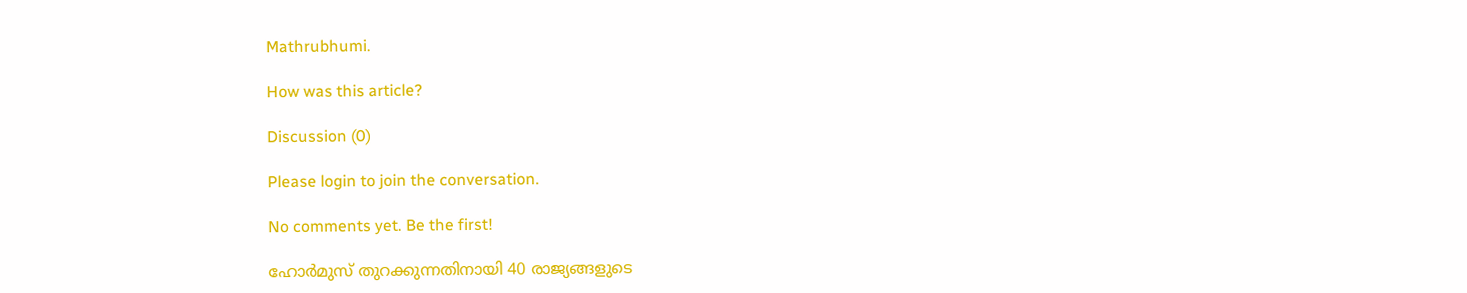Mathrubhumi.

How was this article?

Discussion (0)

Please login to join the conversation.

No comments yet. Be the first!

ഹോർമുസ് തുറക്കുന്നതിനായി 40 രാജ്യങ്ങളുടെ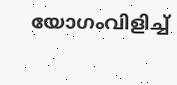യോഗംവിളിച്ച്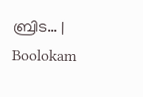ബ്രിട… | Boolokam